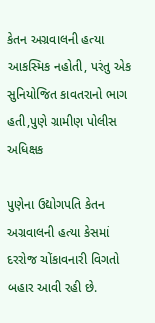કેતન અગ્રવાલની હત્યા આકસ્મિક નહોતી, પરંતુ એક સુનિયોજિત કાવતરાનો ભાગ હતી,પુણે ગ્રામીણ પોલીસ અધિક્ષક

પુણેના ઉદ્યોગપતિ કેતન અગ્રવાલની હત્યા કેસમાં દરરોજ ચોંકાવનારી વિગતો બહાર આવી રહી છે.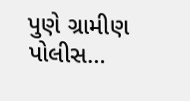પુણે ગ્રામીણ પોલીસ…